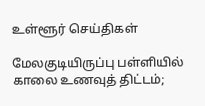உள்ளூர் செய்திகள்

மேலகுடியிருப்பு பள்ளியில் காலை உணவுத் திட்டம்;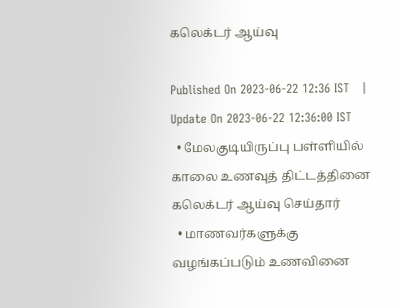கலெக்டர் ஆய்வு

Published On 2023-06-22 12:36 IST   |   Update On 2023-06-22 12:36:00 IST
  • மேலகுடியிருப்பு பள்ளியில் காலை உணவுத் திட்டத்தினை கலெக்டர் ஆய்வு செய்தார்
  • மாணவர்களுக்கு வழங்கப்படும் உணவினை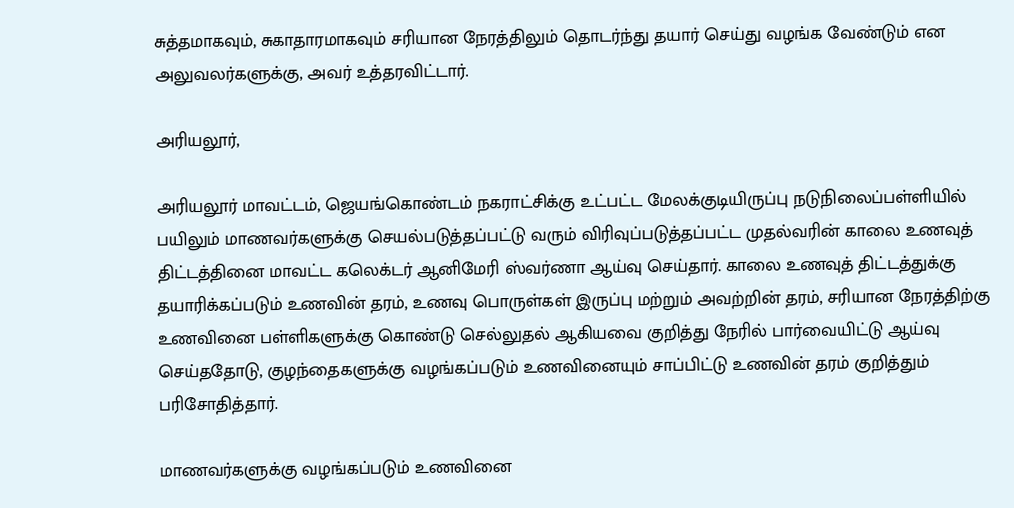சுத்தமாகவும், சுகாதாரமாகவும் சரியான நேரத்திலும் தொடர்ந்து தயார் செய்து வழங்க வேண்டும் என அலுவலர்களுக்கு, அவர் உத்தரவிட்டார்.

அரியலூர்,

அரியலூர் மாவட்டம், ஜெயங்கொண்டம் நகராட்சிக்கு உட்பட்ட மேலக்குடியிருப்பு நடுநிலைப்பள்ளியில் பயிலும் மாணவர்களுக்கு செயல்படுத்தப்பட்டு வரும் விரிவுப்படுத்தப்பட்ட முதல்வரின் காலை உணவுத் திட்டத்தினை மாவட்ட கலெக்டர் ஆனிமேரி ஸ்வர்ணா ஆய்வு செய்தார். காலை உணவுத் திட்டத்துக்கு தயாரிக்கப்படும் உணவின் தரம், உணவு பொருள்கள் இருப்பு மற்றும் அவற்றின் தரம், சரியான நேரத்திற்கு உணவினை பள்ளிகளுக்கு கொண்டு செல்லுதல் ஆகியவை குறித்து நேரில் பார்வையிட்டு ஆய்வு செய்ததோடு, குழந்தைகளுக்கு வழங்கப்படும் உணவினையும் சாப்பிட்டு உணவின் தரம் குறித்தும் பரிசோதித்தார்.

மாணவர்களுக்கு வழங்கப்படும் உணவினை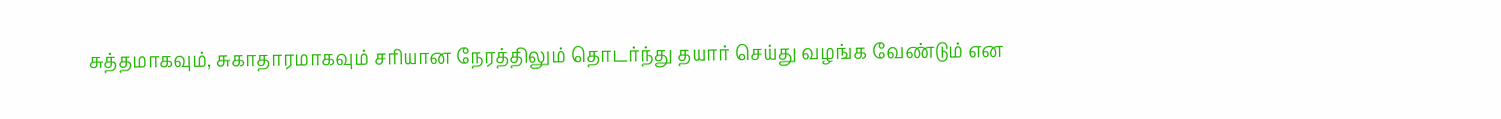சுத்தமாகவும், சுகாதாரமாகவும் சரியான நேரத்திலும் தொடர்ந்து தயார் செய்து வழங்க வேண்டும் என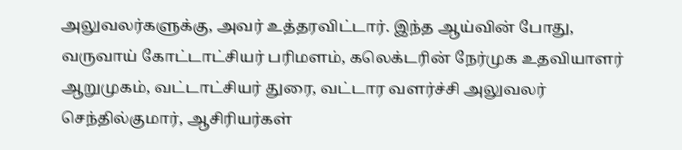அலுவலர்களுக்கு, அவர் உத்தரவிட்டார். இந்த ஆய்வின் போது, வருவாய் கோட்டாட்சியர் பரிமளம், கலெக்டரின் நேர்முக உதவியாளர் ஆறுமுகம், வட்டாட்சியர் துரை, வட்டார வளர்ச்சி அலுவலர் செந்தில்குமார், ஆசிரியர்கள்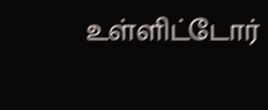உள்ளிட்டோர்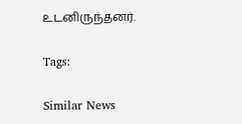உடனிருந்தனர்.

Tags:

Similar News